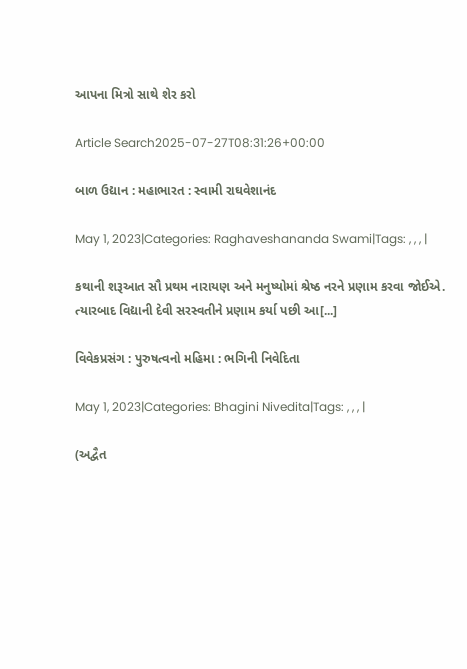આપના મિત્રો સાથે શેર કરો

Article Search2025-07-27T08:31:26+00:00

બાળ ઉદ્યાન : મહાભારત : સ્વામી રાઘવેશાનંદ

May 1, 2023|Categories: Raghaveshananda Swami|Tags: , , , |

કથાની શરૂઆત સૌ પ્રથમ નારાયણ અને મનુષ્યોમાં શ્રેષ્ઠ નરને પ્રણામ કરવા જોઈએ. ત્યારબાદ વિદ્યાની દેવી સરસ્વતીને પ્રણામ કર્યા પછી આ[...]

વિવેકપ્રસંગ : પુરુષત્વનો મહિમા : ભગિની નિવેદિતા

May 1, 2023|Categories: Bhagini Nivedita|Tags: , , , |

(અદ્વૈત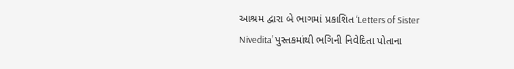આશ્રમ દ્વારા બે ભાગમાં પ્રકાશિત ‘Letters of Sister Nivedita’ પુસ્તકમાંથી ભગિની નિવેદિતા પોતાના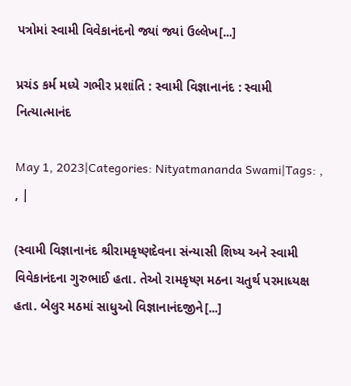પત્રોમાં સ્વામી વિવેકાનંદનો જ્યાં જ્યાં ઉલ્લેખ[...]

પ્રચંડ કર્મ મધ્યે ગભીર પ્રશાંતિ : સ્વામી વિજ્ઞાનાનંદ : સ્વામી નિત્યાત્માનંદ

May 1, 2023|Categories: Nityatmananda Swami|Tags: , , |

(સ્વામી વિજ્ઞાનાનંદ શ્રીરામકૃષ્ણદેવના સંન્યાસી શિષ્ય અને સ્વામી વિવેકાનંદના ગુરુભાઈ હતા. તેઓ રામકૃષ્ણ મઠના ચતુર્થ પરમાધ્યક્ષ હતા. બેલુર મઠમાં સાધુઓ વિજ્ઞાનાનંદજીને[...]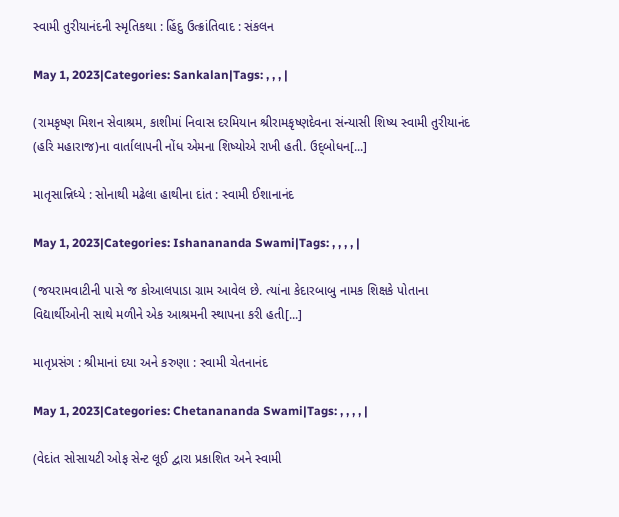સ્વામી તુરીયાનંદની સ્મૃતિકથા : હિંદુ ઉત્ક્રાંતિવાદ : સંકલન

May 1, 2023|Categories: Sankalan|Tags: , , , |

(રામકૃષ્ણ મિશન સેવાશ્રમ, કાશીમાં નિવાસ દરમિયાન શ્રીરામકૃષ્ણદેવના સંન્યાસી શિષ્ય સ્વામી તુરીયાનંદ (હરિ મહારાજ)ના વાર્તાલાપની નોંધ એમના શિષ્યોએ રાખી હતી. ઉદ્‌બોધન[...]

માતૃસાન્નિધ્યે : સોનાથી મઢેલા હાથીના દાંત : સ્વામી ઈશાનાનંદ

May 1, 2023|Categories: Ishanananda Swami|Tags: , , , , |

(જયરામવાટીની પાસે જ કોઆલપાડા ગ્રામ આવેલ છે. ત્યાંના કેદારબાબુ નામક શિક્ષકે પોતાના વિદ્યાર્થીઓની સાથે મળીને એક આશ્રમની સ્થાપના કરી હતી[...]

માતૃપ્રસંગ : શ્રીમાનાં દયા અને કરુણા : સ્વામી ચેતનાનંદ

May 1, 2023|Categories: Chetanananda Swami|Tags: , , , , |

(વેદાંત સોસાયટી ઓફ સેન્ટ લૂઈ દ્વારા પ્રકાશિત અને સ્વામી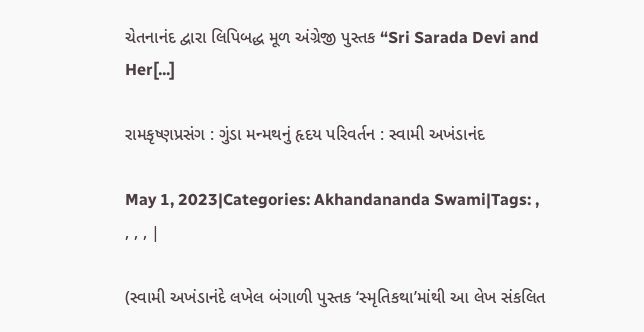ચેતનાનંદ દ્વારા લિપિબદ્ધ મૂળ અંગ્રેજી પુસ્તક “Sri Sarada Devi and Her[...]

રામકૃષ્ણપ્રસંગ : ગુંડા મન્મથનું હૃદય પરિવર્તન : સ્વામી અખંડાનંદ

May 1, 2023|Categories: Akhandananda Swami|Tags: , , , , |

(સ્વામી અખંડાનંદે લખેલ બંગાળી પુસ્તક ‘સ્મૃતિકથા’માંથી આ લેખ સંકલિત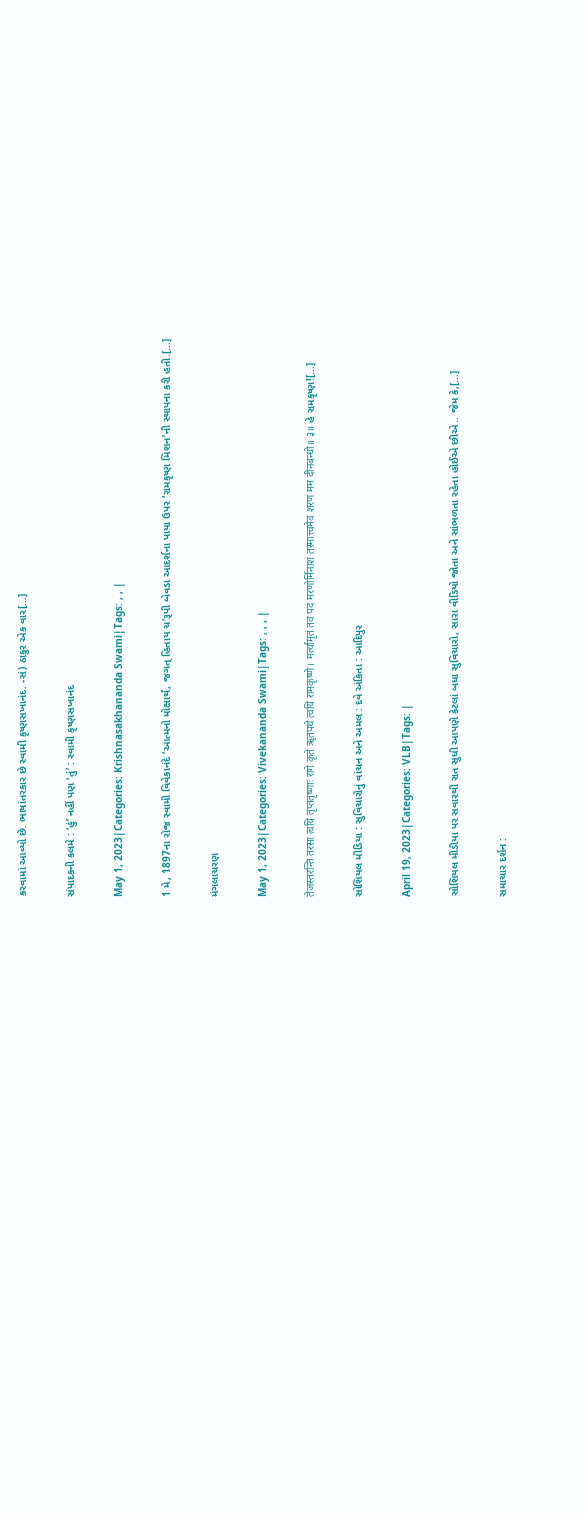કરવામાં આવ્યો છે. ભાષાંતરકાર છે સ્વામી કૃષ્ણસખાનંદ. -સં) ઠાકુર એક વાર[...]

સંપાદકની કલમે : ‘હું’ નહીં પણ ‘તું’ : સ્વામી કૃષ્ણસખાનંદ

May 1, 2023|Categories: Krishnasakhananda Swami|Tags: , , |

1 મે, 1897ના રોજ સ્વામી વિવેકાનંદે ‘આત્મનો મોક્ષાર્થં, જગત્‌ હિતાય ચ’રૂપી બેવડા આદર્શના પાયા ઉપર ‘રામકૃષ્ણ મિશન’ની સ્થાપના કરી હતી.[...]

મંગલાચરણ

May 1, 2023|Categories: Vivekananda Swami|Tags: , , , |

तेजस्तरन्ति तरसा त्वयि तृप्ततृष्णाः रागे कृते ॠतपथे त्वयि रामकृष्णे। मर्त्यामृतं तव पदं मरणोर्मिनाशं तस्मात्त्वमेव शरणं मम दीनबन्धो॥ ३॥ હે રામકૃષ્ણ![...]

સોશિયલ મીડિયા : સુવિચારોનું વાંચન અને અમલ : દવે અંકિતા : આદિપુર

April 19, 2023|Categories: VLB|Tags: |

સોશિયલ મીડીયા પર સવારથી રાત સુધી આપણે કેટલાં બધા સુવિચારો, સારા વીડિયો જોતા અને સાંભળતા રહેતા હોઈએ છીએ.. જેમ કે,[...]

સમાચાર દર્શન :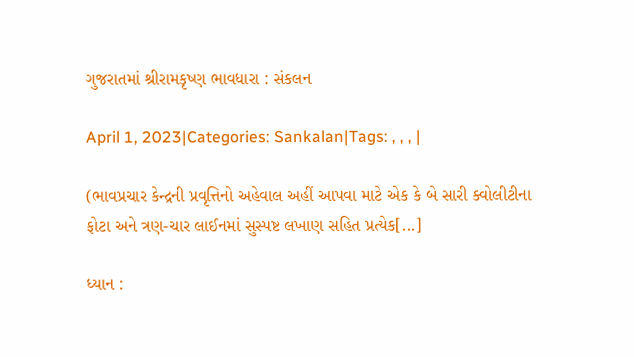ગુજરાતમાં શ્રીરામકૃષ્ણ ભાવધારા : સંકલન

April 1, 2023|Categories: Sankalan|Tags: , , , |

(ભાવપ્રચાર કેન્દ્રની પ્રવૃત્તિનો અહેવાલ અહીં આપવા માટે એક કે બે સારી ક્વોલીટીના ફોટા અને ત્રણ-ચાર લાઈનમાં સુસ્પષ્ટ લખાણ સહિત પ્રત્યેક[...]

ધ્યાન :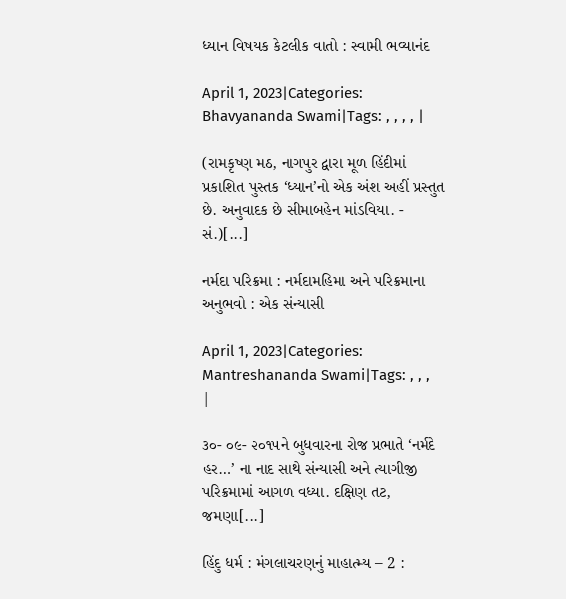ધ્યાન વિષયક કેટલીક વાતો : સ્વામી ભવ્યાનંદ

April 1, 2023|Categories: Bhavyananda Swami|Tags: , , , , |

(રામકૃષ્ણ મઠ, નાગપુર દ્વારા મૂળ હિંદીમાં પ્રકાશિત પુસ્તક ‘ધ્યાન’નો એક અંશ અહીં પ્રસ્તુત છે. અનુવાદક છે સીમાબહેન માંડવિયા. - સં.)[...]

નર્મદા પરિક્રમા : નર્મદામહિમા અને પરિક્રમાના અનુભવો : એક સંન્યાસી

April 1, 2023|Categories: Mantreshananda Swami|Tags: , , , |

૩૦- ૦૯- ૨૦૧૫ને બુધવારના રોજ પ્રભાતે ‘નર્મદે હર…’ ના નાદ સાથે સંન્યાસી અને ત્યાગીજી પરિક્રમામાં આગળ વધ્યા. દક્ષિણ તટ, જમણા[...]

હિંદુ ધર્મ : મંગલાચરણનું માહાત્મ્ય – 2 :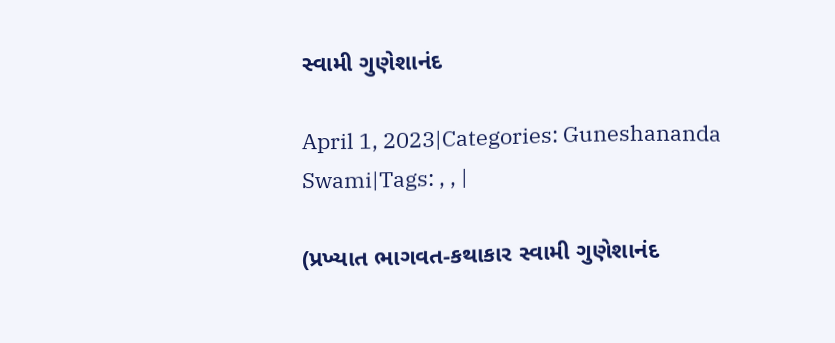સ્વામી ગુણેશાનંદ

April 1, 2023|Categories: Guneshananda Swami|Tags: , , |

(પ્રખ્યાત ભાગવત-કથાકાર સ્વામી ગુણેશાનંદ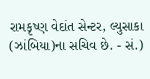રામકૃષ્ણ વેદાંત સેન્ટર, લ્યુસાકા (ઝાંબિયા)ના સચિવ છે. - સં.)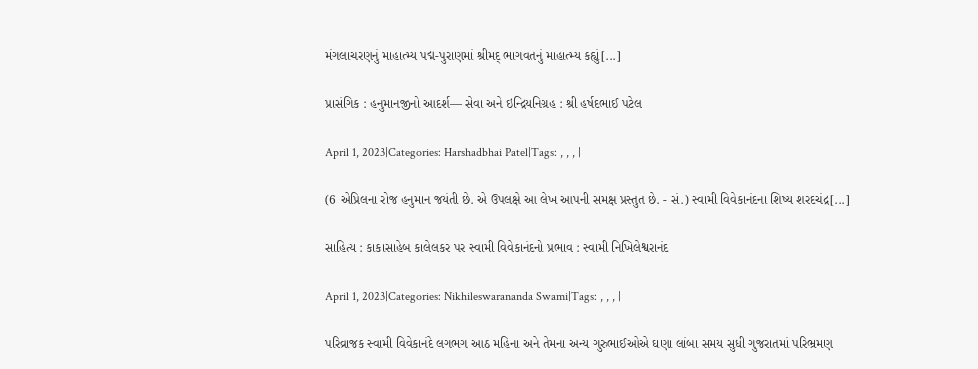મંગલાચરણનું માહાત્મ્ય પદ્મ-પુરાણમાં શ્રીમદ્‌ ભાગવતનું માહાત્મ્ય કહ્યું[...]

પ્રાસંગિક : હનુમાનજીનો આદર્શ— સેવા અને ઇન્દ્રિયનિગ્રહ : શ્રી હર્ષદભાઈ પટેલ

April 1, 2023|Categories: Harshadbhai Patel|Tags: , , , |

(6 એપ્રિલના રોજ હનુમાન જયંતી છે. એ ઉપલક્ષે આ લેખ આપની સમક્ષ પ્રસ્તુત છે. - સં.) સ્વામી વિવેકાનંદના શિષ્ય શરદચંદ્ર[...]

સાહિત્ય : કાકાસાહેબ કાલેલકર પર સ્વામી વિવેકાનંદનો પ્રભાવ : સ્વામી નિખિલેશ્વરાનંદ

April 1, 2023|Categories: Nikhileswarananda Swami|Tags: , , , |

પરિવ્રાજક સ્વામી વિવેકાનંદે લગભગ આઠ મહિના અને તેમના અન્ય ગુરુભાઈઓએ ઘણા લાંબા સમય સુધી ગુજરાતમાં પરિભ્રમણ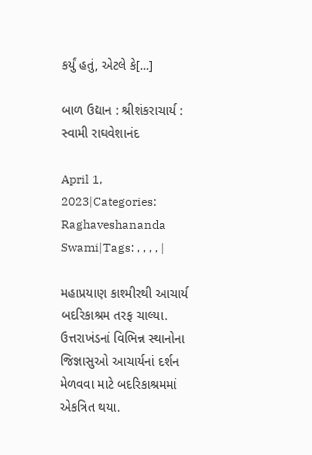કર્યું હતું, એટલે કે[...]

બાળ ઉદ્યાન : શ્રીશંકરાચાર્ય : સ્વામી રાઘવેશાનંદ

April 1, 2023|Categories: Raghaveshananda Swami|Tags: , , , , |

મહાપ્રયાણ કાશ્મીરથી આચાર્ય બદરિકાશ્રમ તરફ ચાલ્યા. ઉત્તરાખંડનાં વિભિન્ન સ્થાનોના જિજ્ઞાસુઓ આચાર્યનાં દર્શન મેળવવા માટે બદરિકાશ્રમમાં એકત્રિત થયા.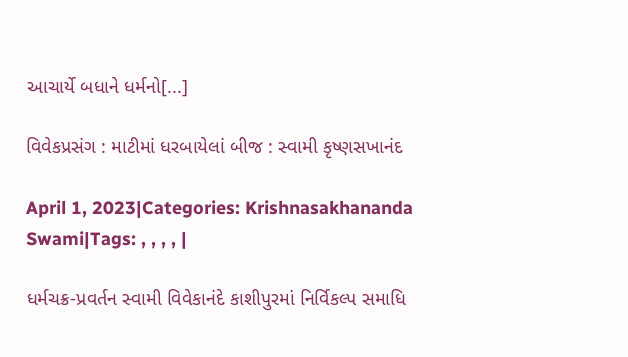આચાર્યે બધાને ધર્મનો[...]

વિવેકપ્રસંગ : માટીમાં ધરબાયેલાં બીજ : સ્વામી કૃષ્ણસખાનંદ

April 1, 2023|Categories: Krishnasakhananda Swami|Tags: , , , , |

ધર્મચક્ર-પ્રવર્તન સ્વામી વિવેકાનંદે કાશીપુરમાં નિર્વિકલ્પ સમાધિ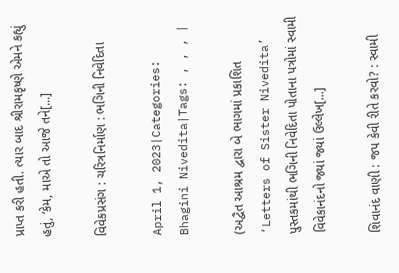પ્રાપ્ત કરી હતી. ત્યાર બાદ શ્રીરામકૃષ્ણે એમને કહ્યું હતું, ‘કેમ, માએ તો આજે તને[...]

વિવેકપ્રસંગ : ચરિત્રનિર્માણ : ભગિની નિવેદિતા

April 1, 2023|Categories: Bhagini Nivedita|Tags: , , , |

(અદ્વૈત આશ્રમ દ્વારા બે ભાગમાં પ્રકાશિત ‘Letters of Sister Nivedita’ પુસ્તકમાંથી ભગિની નિવેદિતા પોતાના પત્રોમાં સ્વામી વિવેકાનંદનો જ્યાં જ્યાં ઉલ્લેખ[...]

શિવાનંદ વાણી : જપ કેવી રીતે કરવો? : સ્વામી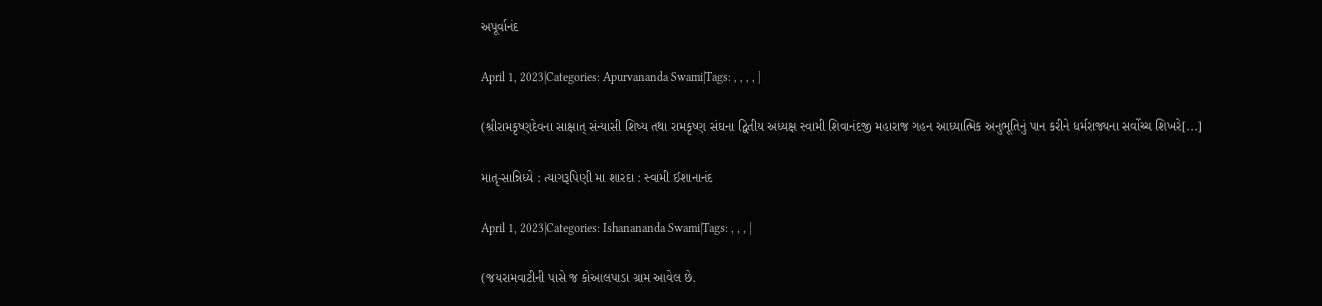અપૂર્વાનંદ

April 1, 2023|Categories: Apurvananda Swami|Tags: , , , , |

(શ્રીરામકૃષ્ણદેવના સાક્ષાત્‌ સંન્યાસી શિષ્ય તથા રામકૃષ્ણ સંઘના દ્વિતીય અધ્યક્ષ સ્વામી શિવાનંદજી મહારાજ ગહન આધ્યાત્મિક અનુભૂતિનું પાન કરીને ધર્મરાજ્યના સર્વોચ્ચ શિખરે[...]

માતૃ-સાન્નિધ્યે : ત્યાગરૂપિણી મા શારદા : સ્વામી ઈશાનાનંદ

April 1, 2023|Categories: Ishanananda Swami|Tags: , , , |

(જયરામવાટીની પાસે જ કોઆલપાડા ગ્રામ આવેલ છે.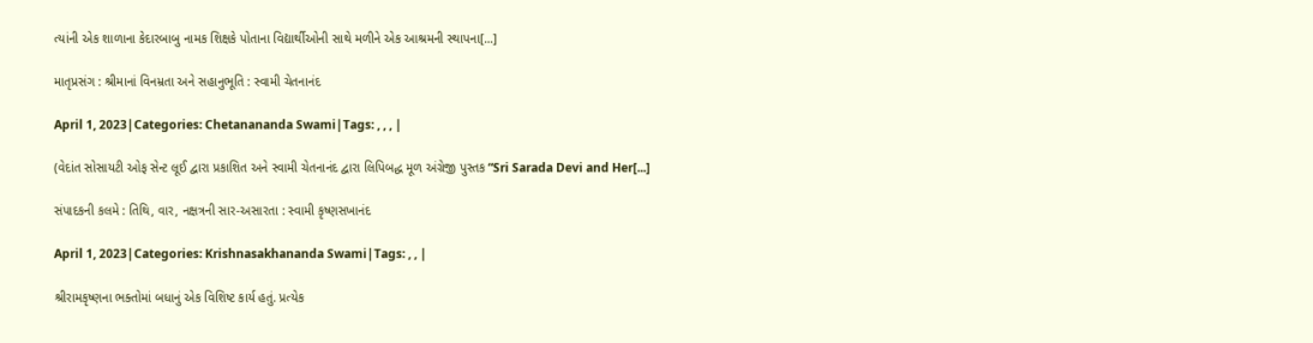ત્યાંની એક શાળાના કેદારબાબુ નામક શિક્ષકે પોતાના વિદ્યાર્થીઓની સાથે મળીને એક આશ્રમની સ્થાપના[...]

માતૃપ્રસંગ : શ્રીમાનાં વિનમ્રતા અને સહાનુભૂતિ : સ્વામી ચેતનાનંદ

April 1, 2023|Categories: Chetanananda Swami|Tags: , , , |

(વેદાંત સોસાયટી ઓફ સેન્ટ લૂઈ દ્વારા પ્રકાશિત અને સ્વામી ચેતનાનંદ દ્વારા લિપિબદ્ધ મૂળ અંગ્રેજી પુસ્તક “Sri Sarada Devi and Her[...]

સંપાદકની કલમે : તિથિ, વાર, નક્ષત્રની સાર-અસારતા : સ્વામી કૃષ્ણસખાનંદ

April 1, 2023|Categories: Krishnasakhananda Swami|Tags: , , |

શ્રીરામકૃષ્ણના ભક્તોમાં બધાનું એક વિશિષ્ટ કાર્ય હતું. પ્રત્યેક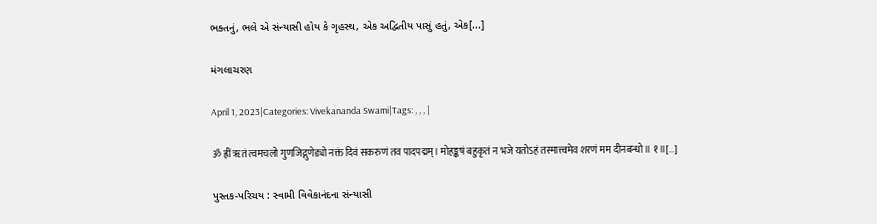ભક્તનું, ભલે એ સંન્યાસી હોય કે ગૃહસ્થ, એક અદ્વિતીય પાસું હતું, એક[...]

મંગલાચરણ

April 1, 2023|Categories: Vivekananda Swami|Tags: , , , |

ॐ ह्रीं ॠतं त्वमचलो गुणजिद्गुणेड्यो नक्तं दिवं सकरुणं तव पादपद्मम्। मोहङ्कषं बहुकृतं न भजे यतोऽहं तस्मात्त्वमेव शरणं मम दीनबन्धो॥ १॥[...]

પુસ્તક-પરિચય : સ્વામી વિવેકાનંદના સંન્યાસી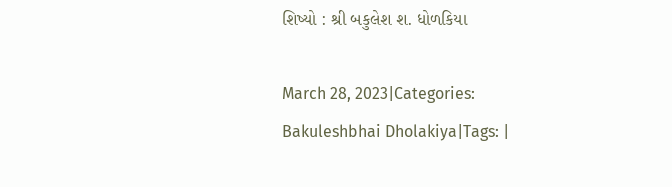શિષ્યો : શ્રી બકુલેશ શ. ધોળકિયા

March 28, 2023|Categories: Bakuleshbhai Dholakiya|Tags: |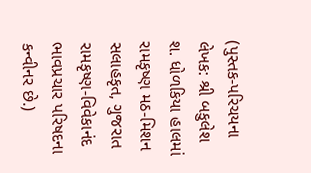(પુસ્તક-પરિચયના લેખક: શ્રી બકુલેશ શ. ધોળકિયા હાલમાં રામકૃષ્ણ મઠ-મિશન સલાહકૃત, ગુજરાત રામકૃષ્ણ-વિવેકાનંદ ભાવપ્રચાર પરિષદના કન્વીનર છે.)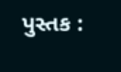પુસ્તક :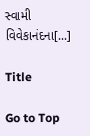સ્વામી વિવેકાનંદના[...]

Title

Go to Top